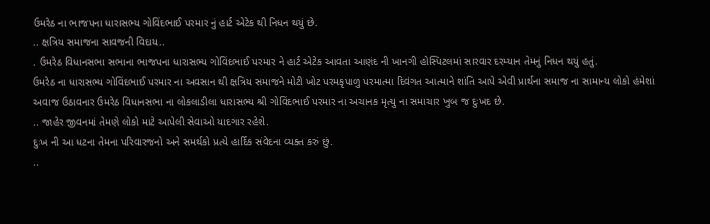ઉમરેઠ ના ભાજપના ધારાસભ્ય ગોવિંદભાઈ પરમાર નું હાર્ટ એટેક થી નિધન થયું છે.
.. ક્ષત્રિય સમાજના સાવજની વિદાય..
. ઉમરેઠ વિધાનસભા સભાના ભાજપના ધારાસભ્ય ગોવિંદભાઈ પરમાર ને હાર્ટ એટેક આવતા આણંદ ની ખાનગી હોસ્પિટલમાં સારવાર દરમ્યાન તેમનું નિધન થયું હતું.
ઉમરેઠ ના ધારાસભ્ય ગોવિંદભાઈ પરમાર ના અવસાન થી ક્ષત્રિય સમાજને મોટી ખોટ પરમકૃપાળુ પરમાત્મા દિવંગત આત્માને શાંતિ આપે એવી પ્રાર્થના સમાજ ના સામાન્ય લોકો હંમેશાં અવાજ ઉઠાવનાર ઉમરેઠ વિધાનસભા ના લોકલાડીલા ધારાસભ્ય શ્રી ગોવિંદભાઈ પરમાર ના અચાનક મૃત્યુ ના સમાચાર ખુબ જ દુઃખદ છે.
.. જાહેર જીવનમાં તેમણે લોકો માટે આપેલી સેવાઓ યાદગાર રહેશે.
દુઃખ ની આ ધટના તેમના પરિવારજનો અને સમર્થકો પ્રત્યે હાર્દિક સંવેદના વ્યક્ત કરું છું.
..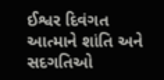ઈશ્વર દિવંગત આત્માને શાંતિ અને સદગતિઓ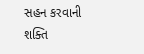સહન કરવાની શક્તિ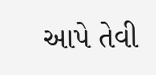આપે તેવી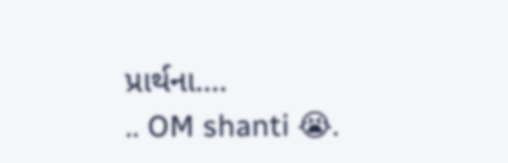પ્રાર્થના....
.. OM shanti 😭.